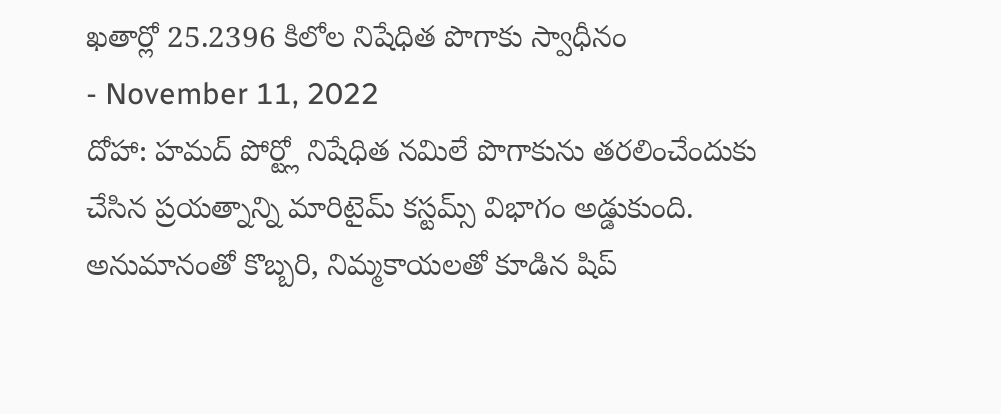ఖతార్లో 25.2396 కిలోల నిషేధిత పొగాకు స్వాధీనం
- November 11, 2022
దోహా: హమద్ పోర్ట్లో నిషేధిత నమిలే పొగాకును తరలించేందుకు చేసిన ప్రయత్నాన్ని మారిటైమ్ కస్టమ్స్ విభాగం అడ్డుకుంది. అనుమానంతో కొబ్బరి, నిమ్మకాయలతో కూడిన షిప్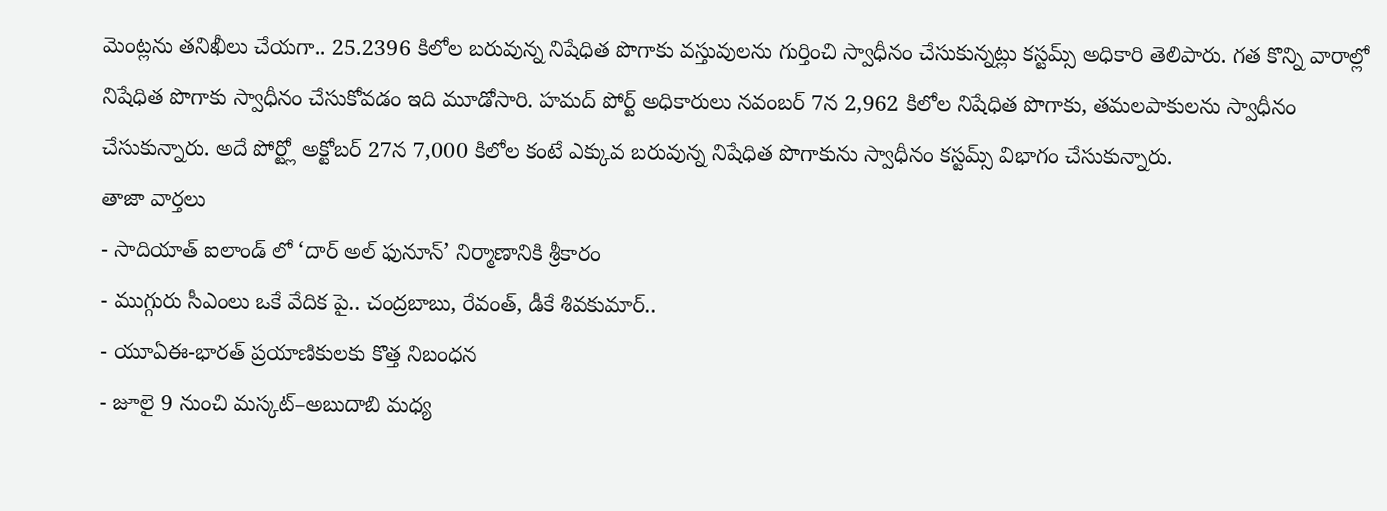మెంట్లను తనిఖీలు చేయగా.. 25.2396 కిలోల బరువున్న నిషేధిత పొగాకు వస్తువులను గుర్తించి స్వాధీనం చేసుకున్నట్లు కస్టమ్స్ అధికారి తెలిపారు. గత కొన్ని వారాల్లో నిషేధిత పొగాకు స్వాధీనం చేసుకోవడం ఇది మూడోసారి. హమద్ పోర్ట్ అధికారులు నవంబర్ 7న 2,962 కిలోల నిషేధిత పొగాకు, తమలపాకులను స్వాధీనం చేసుకున్నారు. అదే పోర్ట్లో అక్టోబర్ 27న 7,000 కిలోల కంటే ఎక్కువ బరువున్న నిషేధిత పొగాకును స్వాధీనం కస్టమ్స్ విభాగం చేసుకున్నారు.
తాజా వార్తలు
- సాదియాత్ ఐలాండ్ లో ‘దార్ అల్ ఫునూన్’ నిర్మాణానికి శ్రీకారం
- ముగ్గురు సీఎంలు ఒకే వేదిక పై.. చంద్రబాబు, రేవంత్, డీకే శివకుమార్..
- యూఏఈ-భారత్ ప్రయాణికులకు కొత్త నిబంధన
- జూలై 9 నుంచి మస్కట్–అబుదాబి మధ్య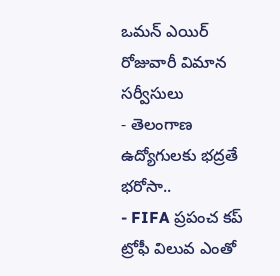ఒమన్ ఎయిర్ రోజువారీ విమాన సర్వీసులు
- తెలంగాణ ఉద్యోగులకు భద్రతే భరోసా..
- FIFA ప్రపంచ కప్ ట్రోఫీ విలువ ఎంతో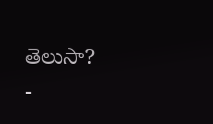తెలుసా?
-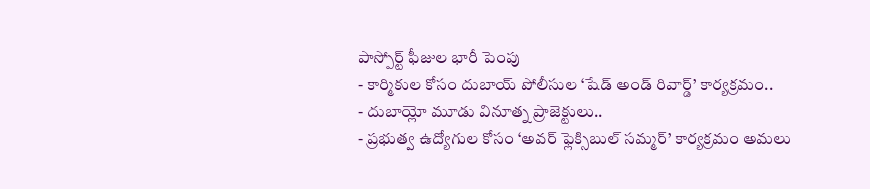పాస్పోర్ట్ ఫీజుల భారీ పెంపు
- కార్మికుల కోసం దుబాయ్ పోలీసుల ‘షేడ్ అండ్ రివార్డ్’ కార్యక్రమం..
- దుబాయ్లో మూడు వినూత్న ప్రాజెక్టులు..
- ప్రభుత్వ ఉద్యోగుల కోసం ‘అవర్ ఫ్లెక్సిబుల్ సమ్మర్’ కార్యక్రమం అమలు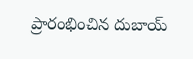ప్రారంభించిన దుబాయ్